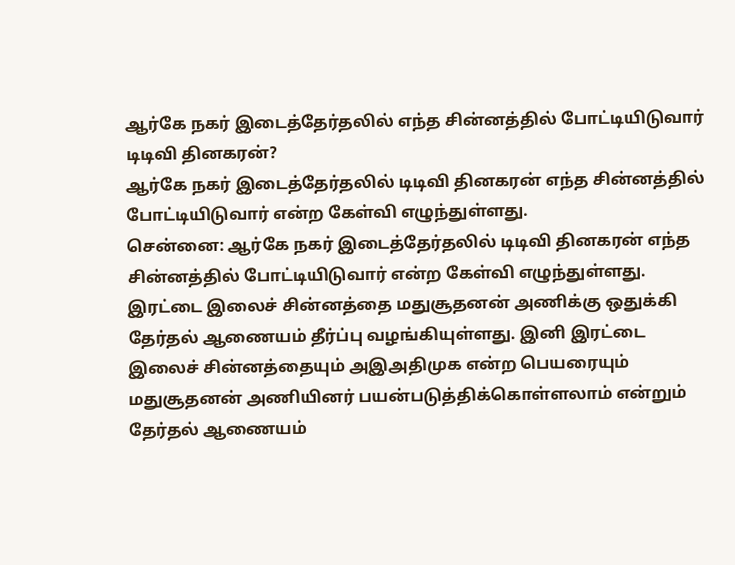ஆர்கே நகர் இடைத்தேர்தலில் எந்த சின்னத்தில் போட்டியிடுவார் டிடிவி தினகரன்?
ஆர்கே நகர் இடைத்தேர்தலில் டிடிவி தினகரன் எந்த சின்னத்தில் போட்டியிடுவார் என்ற கேள்வி எழுந்துள்ளது.
சென்னை: ஆர்கே நகர் இடைத்தேர்தலில் டிடிவி தினகரன் எந்த சின்னத்தில் போட்டியிடுவார் என்ற கேள்வி எழுந்துள்ளது.
இரட்டை இலைச் சின்னத்தை மதுசூதனன் அணிக்கு ஒதுக்கி தேர்தல் ஆணையம் தீர்ப்பு வழங்கியுள்ளது. இனி இரட்டை இலைச் சின்னத்தையும் அஇஅதிமுக என்ற பெயரையும் மதுசூதனன் அணியினர் பயன்படுத்திக்கொள்ளலாம் என்றும் தேர்தல் ஆணையம்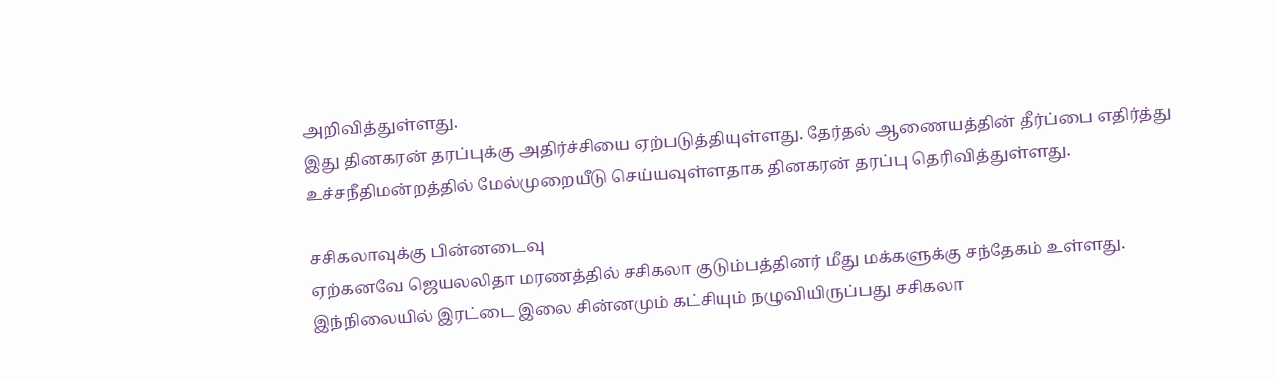அறிவித்துள்ளது.
இது தினகரன் தரப்புக்கு அதிர்ச்சியை ஏற்படுத்தியுள்ளது. தேர்தல் ஆணையத்தின் தீர்ப்பை எதிர்த்து உச்சநீதிமன்றத்தில் மேல்முறையீடு செய்யவுள்ளதாக தினகரன் தரப்பு தெரிவித்துள்ளது.

சசிகலாவுக்கு பின்னடைவு
ஏற்கனவே ஜெயலலிதா மரணத்தில் சசிகலா குடும்பத்தினர் மீது மக்களுக்கு சந்தேகம் உள்ளது. இந்நிலையில் இரட்டை இலை சின்னமும் கட்சியும் நழுவியிருப்பது சசிகலா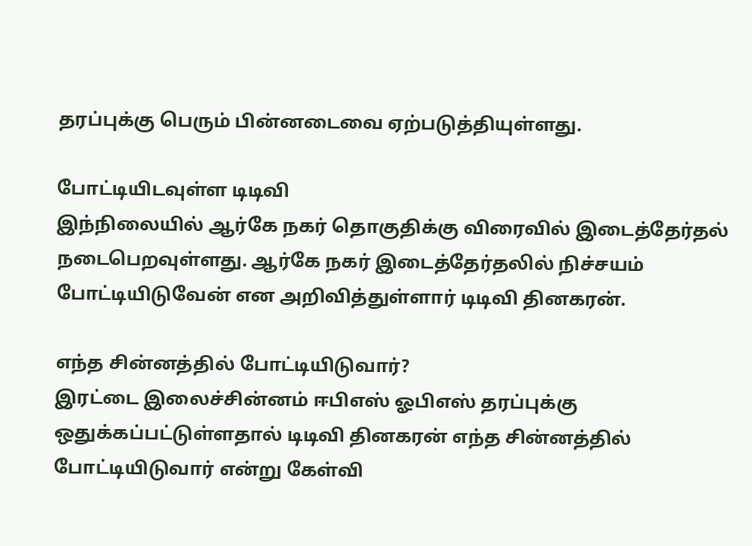தரப்புக்கு பெரும் பின்னடைவை ஏற்படுத்தியுள்ளது.

போட்டியிடவுள்ள டிடிவி
இந்நிலையில் ஆர்கே நகர் தொகுதிக்கு விரைவில் இடைத்தேர்தல் நடைபெறவுள்ளது. ஆர்கே நகர் இடைத்தேர்தலில் நிச்சயம் போட்டியிடுவேன் என அறிவித்துள்ளார் டிடிவி தினகரன்.

எந்த சின்னத்தில் போட்டியிடுவார்?
இரட்டை இலைச்சின்னம் ஈபிஎஸ் ஓபிஎஸ் தரப்புக்கு ஒதுக்கப்பட்டுள்ளதால் டிடிவி தினகரன் எந்த சின்னத்தில் போட்டியிடுவார் என்று கேள்வி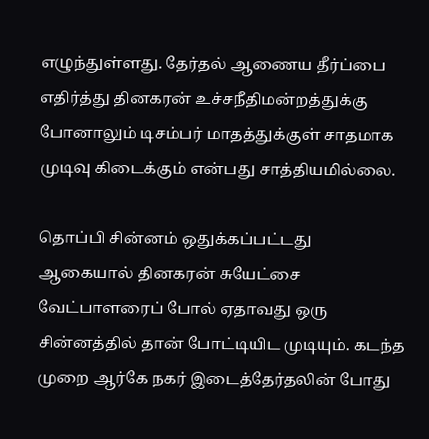எழுந்துள்ளது. தேர்தல் ஆணைய தீர்ப்பை எதிர்த்து தினகரன் உச்சநீதிமன்றத்துக்கு போனாலும் டிசம்பர் மாதத்துக்குள் சாதமாக முடிவு கிடைக்கும் என்பது சாத்தியமில்லை.

தொப்பி சின்னம் ஒதுக்கப்பட்டது
ஆகையால் தினகரன் சுயேட்சை வேட்பாளரைப் போல் ஏதாவது ஒரு சின்னத்தில் தான் போட்டியிட முடியும். கடந்த முறை ஆர்கே நகர் இடைத்தேர்தலின் போது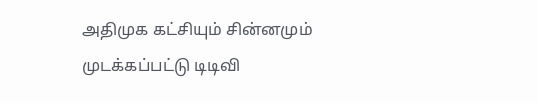அதிமுக கட்சியும் சின்னமும் முடக்கப்பட்டு டிடிவி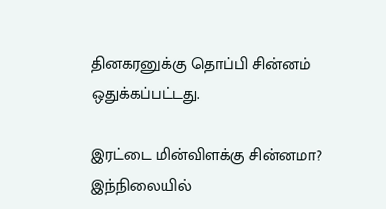தினகரனுக்கு தொப்பி சின்னம் ஒதுக்கப்பட்டது.

இரட்டை மின்விளக்கு சின்னமா?
இந்நிலையில்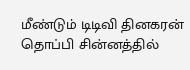மீண்டும் டிடிவி தினகரன் தொப்பி சின்னத்தில்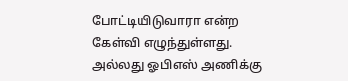போட்டியிடுவாரா என்ற கேள்வி எழுந்துள்ளது. அல்லது ஓபிஎஸ் அணிக்கு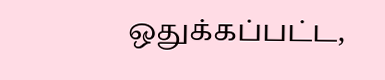ஒதுக்கப்பட்ட,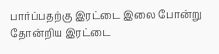பார்ப்பதற்கு இரட்டை இலை போன்று தோன்றிய இரட்டை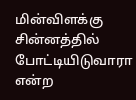மின்விளக்கு சின்னத்தில் போட்டியிடுவாரா என்ற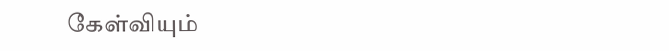கேள்வியும்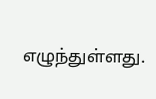எழுந்துள்ளது.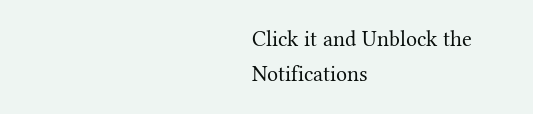Click it and Unblock the Notifications